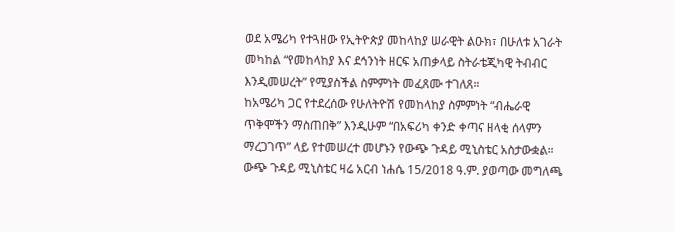ወደ አሜሪካ የተጓዘው የኢትዮጵያ መከላከያ ሠራዊት ልዑክ፣ በሁለቱ አገራት መካከል “የመከላከያ እና ደኅንነት ዘርፍ አጠቃላይ ስትራቴጂካዊ ትብብር እንዲመሠረት” የሚያስችል ስምምነት መፈጸሙ ተገለጸ።
ከአሜሪካ ጋር የተደረሰው የሁለትዮሽ የመከላከያ ስምምነት “ብሔራዊ ጥቅሞችን ማስጠበቅ” እንዲሁም “በአፍሪካ ቀንድ ቀጣና ዘላቂ ሰላምን ማረጋገጥ” ላይ የተመሠረተ መሆኑን የውጭ ጉዳይ ሚኒስቴር አስታውቋል።
ውጭ ጉዳይ ሚኒስቴር ዛሬ አርብ ነሐሴ 15/2018 ዓ.ም. ያወጣው መግለጫ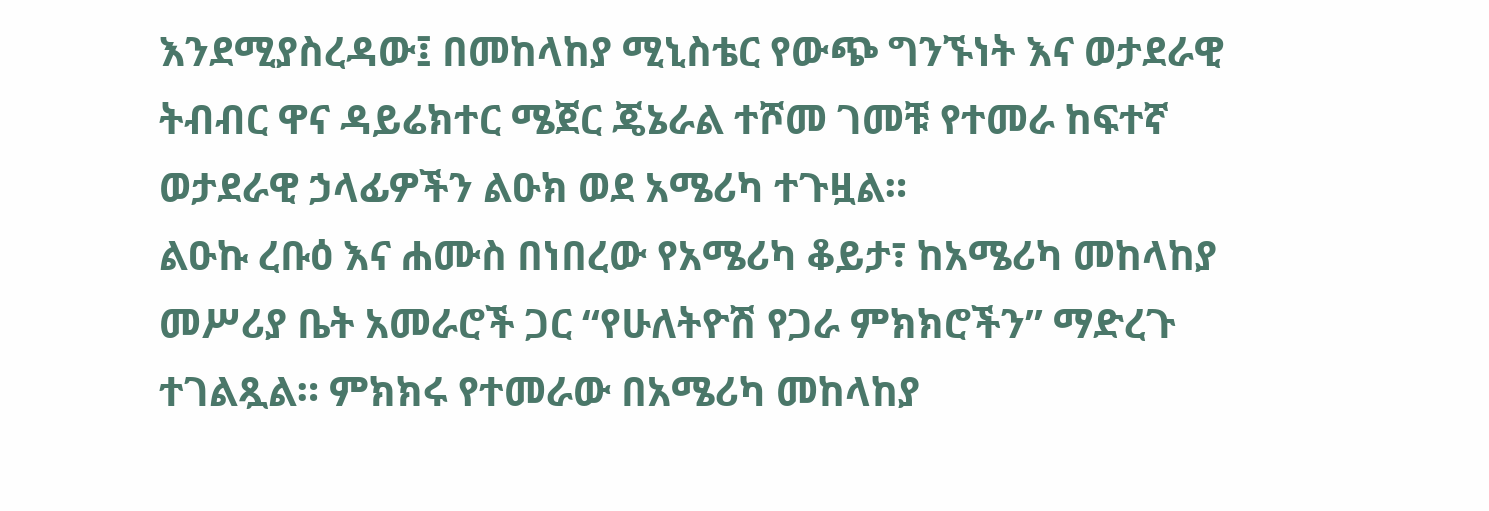እንደሚያስረዳው፤ በመከላከያ ሚኒስቴር የውጭ ግንኙነት እና ወታደራዊ ትብብር ዋና ዳይሬክተር ሜጀር ጄኔራል ተሾመ ገመቹ የተመራ ከፍተኛ ወታደራዊ ኃላፊዎችን ልዑክ ወደ አሜሪካ ተጉዟል።
ልዑኩ ረቡዕ እና ሐሙስ በነበረው የአሜሪካ ቆይታ፣ ከአሜሪካ መከላከያ መሥሪያ ቤት አመራሮች ጋር “የሁለትዮሽ የጋራ ምክክሮችን” ማድረጉ ተገልጿል። ምክክሩ የተመራው በአሜሪካ መከላከያ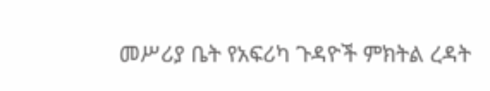መሥሪያ ቤት የአፍሪካ ጉዳዮች ምክትል ረዳት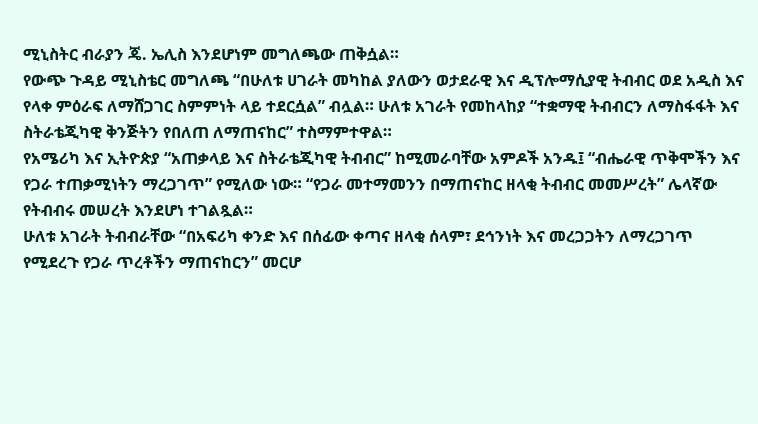ሚኒስትር ብራያን ጄ. ኤሊስ እንደሆነም መግለጫው ጠቅሷል።
የውጭ ጉዳይ ሚኒስቴር መግለጫ “በሁለቱ ሀገራት መካከል ያለውን ወታደራዊ እና ዲፕሎማሲያዊ ትብብር ወደ አዲስ እና የላቀ ምዕራፍ ለማሸጋገር ስምምነት ላይ ተደርሷል” ብሏል። ሁለቱ አገራት የመከላከያ “ተቋማዊ ትብብርን ለማስፋፋት እና ስትራቴጂካዊ ቅንጅትን የበለጠ ለማጠናከር” ተስማምተዋል።
የአሜሪካ እና ኢትዮጵያ “አጠቃላይ እና ስትራቴጂካዊ ትብብር” ከሚመራባቸው አምዶች አንዱ፤ “ብሔራዊ ጥቅሞችን እና የጋራ ተጠቃሚነትን ማረጋገጥ” የሚለው ነው። “የጋራ መተማመንን በማጠናከር ዘላቂ ትብብር መመሥረት” ሌላኛው የትብብሩ መሠረት እንደሆነ ተገልጿል።
ሁለቱ አገራት ትብብራቸው “በአፍሪካ ቀንድ እና በሰፊው ቀጣና ዘላቂ ሰላም፣ ደኅንነት እና መረጋጋትን ለማረጋገጥ የሚደረጉ የጋራ ጥረቶችን ማጠናከርን” መርሆ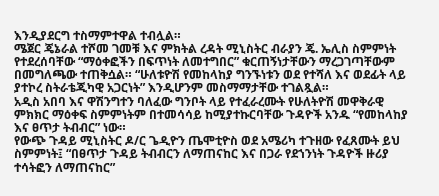እንዲያደርግ ተስማምተዋል ተብሏል።
ሜጀር ጄኔራል ተሾመ ገመቹ እና ምክትል ረዳት ሚኒስትር ብራያን ጄ. ኤሊስ ስምምነት የተደረሰባቸው “ማዕቀፎችን በፍጥነት ለመተግበር” ቁርጠኝነታቸውን ማረጋገጣቸውም በመግለጫው ተጠቅሷል። “ሁለቱዮሽ የመከላከያ ግንኙነቱን ወደ የተሻለ እና ወደፊት ላይ ያተኮረ ስትራቴጂካዊ አጋርነት” እንዲሆንም መስማማታቸው ተገልጿል።
አዲስ አበባ እና ዋሽንግተን ባለፈው ግንቦት ላይ የተፈራረሙት የሁለትዮሽ መዋቅራዊ ምክክር ማዕቀፍ ስምምነትም በተመሳሳይ ከሚያተኩርባቸው ጉዳዮች አንዱ “የመከላከያ እና ፀጥታ ትብብር” ነው።
የውጭ ጉዳይ ሚኒስትር ዶ/ር ጌዲዮን ጤሞቲዮስ ወደ አሜሪካ ተጉዘው የፈጸሙት ይህ ስምምነት፤ “በፀጥታ ጉዳይ ትብብርን ለማጠናከር እና በጋራ የደኀንነት ጉዳዮች ዙሪያ ተሳትፎን ለማጠናከር”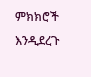ምክክሮች እንዲደረጉ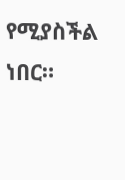የሚያስችል ነበር።